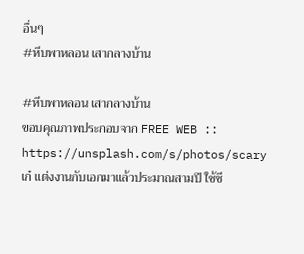อื่นๆ
#หีบพาหลอน เสากลางบ้าน

#หีบพาหลอน เสากลางบ้าน
ขอบคุณภาพประกอบจาก FREE WEB :: https://unsplash.com/s/photos/scary
เก๋ แต่งงานกับเอกมาแล้วประมาณสามปี ใช้ชี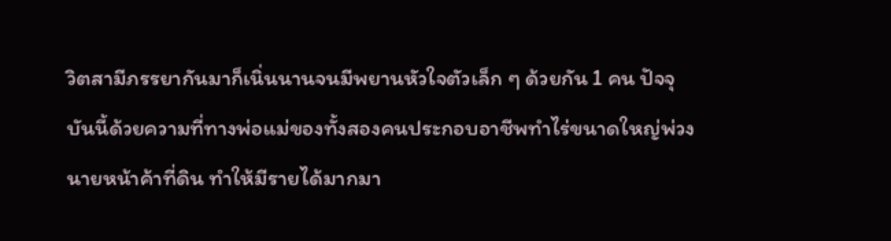วิตสามีภรรยากันมาก็เนิ่นนานจนมีพยานหัวใจตัวเล็ก ๆ ด้วยกัน 1 คน ปัจจุบันนี้ด้วยความที่ทางพ่อแม่ของทั้งสองคนประกอบอาชีพทำไร่ขนาดใหญ่พ่วงนายหน้าค้าที่ดิน ทำให้มีรายได้มากมา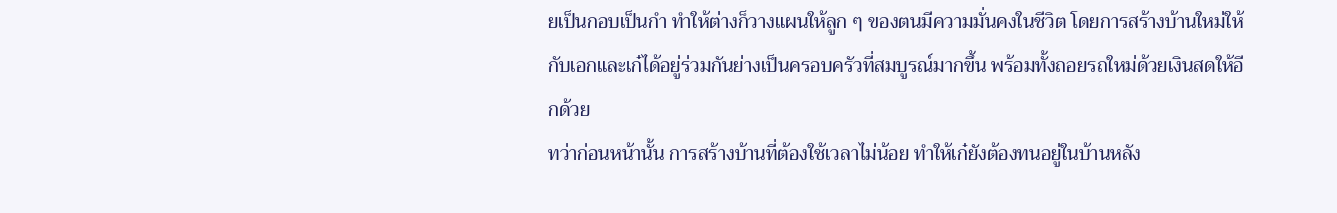ยเป็นกอบเป็นกำ ทำให้ต่างก็วางแผนให้ลูก ๆ ของตนมีความมั่นคงในชีวิต โดยการสร้างบ้านใหม่ให้กับเอกและเก๋ได้อยู่ร่วมกันย่างเป็นครอบครัวที่สมบูรณ์มากขึ้น พร้อมทั้งถอยรถใหม่ด้วยเงินสดให้อีกด้วย
ทว่าก่อนหน้านั้น การสร้างบ้านที่ต้องใช้เวลาไม่น้อย ทำให้เก๋ยังต้องทนอยู่ในบ้านหลัง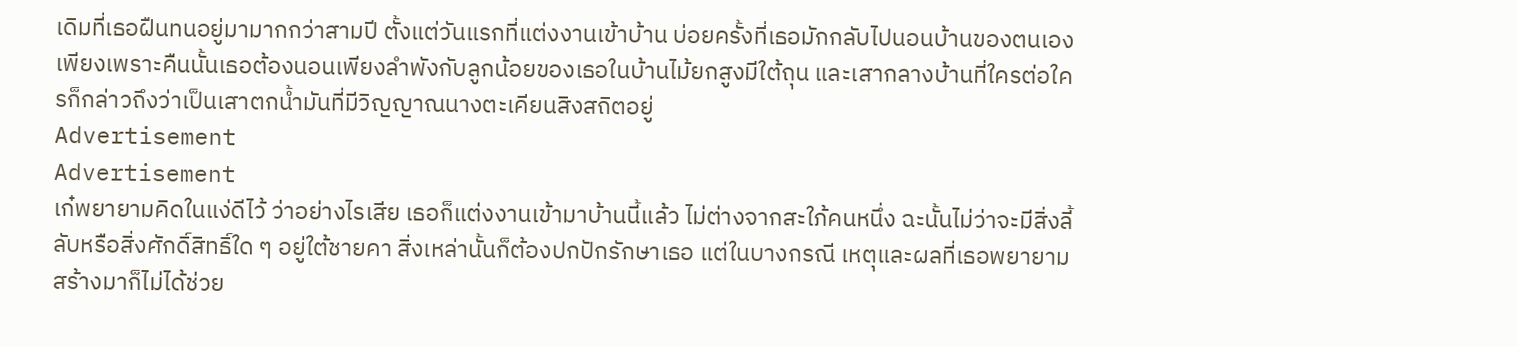เดิมที่เธอฝืนทนอยู่มามากกว่าสามปี ตั้งแต่วันแรกที่แต่งงานเข้าบ้าน บ่อยครั้งที่เธอมักกลับไปนอนบ้านของตนเอง เพียงเพราะคืนนั้นเธอต้องนอนเพียงลำพังกับลูกน้อยของเธอในบ้านไม้ยกสูงมีใต้ถุน และเสากลางบ้านที่ใครต่อใครก็กล่าวถึงว่าเป็นเสาตกน้ำมันที่มีวิญญาณนางตะเคียนสิงสถิตอยู่
Advertisement
Advertisement
เก๋พยายามคิดในแง่ดีไว้ ว่าอย่างไรเสีย เธอก็แต่งงานเข้ามาบ้านนี้แล้ว ไม่ต่างจากสะใภ้คนหนึ่ง ฉะนั้นไม่ว่าจะมีสิ่งลี้ลับหรือสิ่งศักดิ์สิทธิ์ใด ๆ อยู่ใต้ชายคา สิ่งเหล่านั้นก็ต้องปกปักรักษาเธอ แต่ในบางกรณี เหตุและผลที่เธอพยายามสร้างมาก็ไม่ได้ช่วย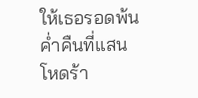ให้เธอรอดพ้นค่ำคืนที่แสนโหดร้า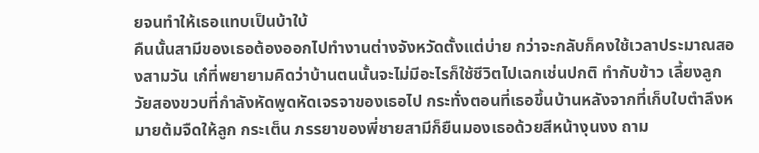ยจนทำให้เธอแทบเป็นบ้าใบ้
คืนนั้นสามีของเธอต้องออกไปทำงานต่างจังหวัดตั้งแต่บ่าย กว่าจะกลับก็คงใช้เวลาประมาณสองสามวัน เก๋ที่พยายามคิดว่าบ้านตนนั้นจะไม่มีอะไรก็ใช้ชีวิตไปเฉกเช่นปกติ ทำกับข้าว เลี้ยงลูกวัยสองขวบที่กำลังหัดพูดหัดเจรจาของเธอไป กระทั่งตอนที่เธอขึ้นบ้านหลังจากที่เก็บใบตำลึงหมายต้มจืดให้ลูก กระเต็น ภรรยาของพี่ชายสามีก็ยืนมองเธอด้วยสีหน้างุนงง ถาม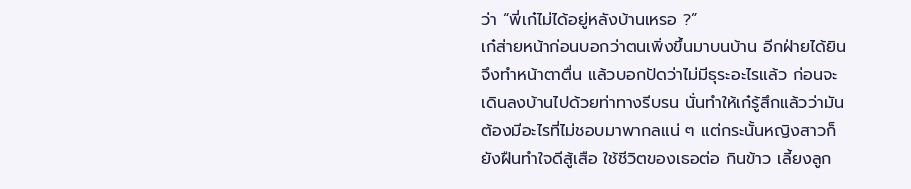ว่า “พี่เก๋ไม่ได้อยู่หลังบ้านเหรอ ?”
เก๋ส่ายหน้าก่อนบอกว่าตนเพิ่งขึ้นมาบนบ้าน อีกฝ่ายได้ยินจึงทำหน้าตาตื่น แล้วบอกปัดว่าไม่มีธุระอะไรแล้ว ก่อนจะเดินลงบ้านไปด้วยท่าทางรีบรน นั่นทำให้เก๋รู้สึกแล้วว่ามันต้องมีอะไรที่ไม่ชอบมาพากลแน่ ๆ แต่กระนั้นหญิงสาวก็ยังฝืนทำใจดีสู้เสือ ใช้ชีวิตของเธอต่อ กินข้าว เลี้ยงลูก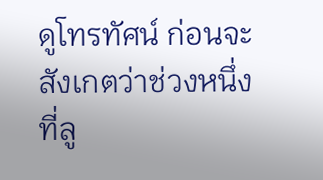ดูโทรทัศน์ ก่อนจะสังเกตว่าช่วงหนึ่งที่ลู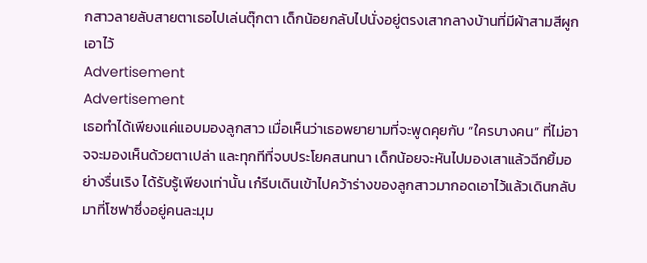กสาวลายลับสายตาเธอไปเล่นตุ๊กตา เด็กน้อยกลับไปนั่งอยู่ตรงเสากลางบ้านที่มีผ้าสามสีผูกเอาไว้
Advertisement
Advertisement
เธอทำได้เพียงแค่แอบมองลูกสาว เมื่อเห็นว่าเธอพยายามที่จะพูดคุยกับ “ใครบางคน” ที่ไม่อาจจะมองเห็นด้วยตาเปล่า และทุกทีที่จบประโยคสนทนา เด็กน้อยจะหันไปมองเสาแล้วฉีกยิ้มอย่างรื่นเริง ได้รับรู้เพียงเท่านั้น เก๋รีบเดินเข้าไปคว้าร่างของลูกสาวมากอดเอาไว้แล้วเดินกลับมาที่โซฟาซึ่งอยู่คนละมุม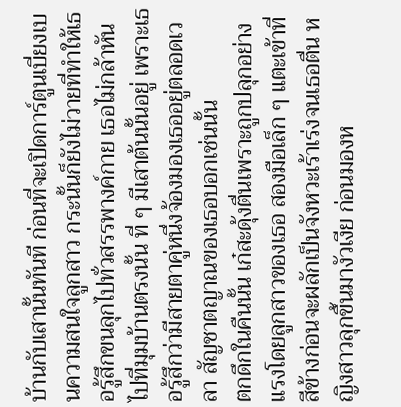บ้านกับเสานั้นทันที ก่อนที่จะเปิดการ์ตูนเบี่ยงเบนความสนใจลูกสาว กระนั้นก็ยังไม่วายที่ทำให้เธอรู้สึกขนลุกไปทั่วสรรพางค์กาย เธอไม่กล้าหันไปที่มุมบ้านตรงนั้น ที่ ๆ มีเสาต้นนั้นอยู่ เพราะเธอรู้สึกว่ามีสายตาคู่หนึ่งจ้องมองเธออยู่ตลอดเวลา สัญชาตญาณของเธอบอกเช่นนั้น
ตกดึกในคืนนั้น เก๋สะดุ้งตื่นเพราะถูกปลุกอย่างแรงโดยลูกสาวของเธอ สองมือเล็ก ๆ แตะเข้าที่สีข้างก่อนจะผลักเป็นจังหวะเร้าเร่งจนเธอตื่น หญิงสาวลุกขึ้นมางัวเงีย ก่อนมองห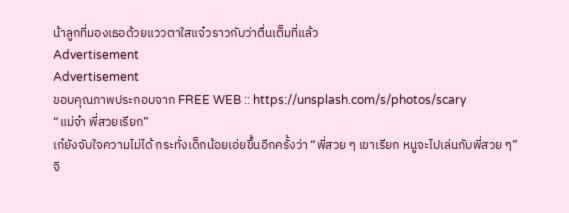น้าลูกที่มองเธอด้วยแววตาใสแจ๋วราวกับว่าตื่นเต็มที่แล้ว
Advertisement
Advertisement
ขอบคุณภาพประกอบจาก FREE WEB :: https://unsplash.com/s/photos/scary
“แม่จ๋า พี่สวยเรียก”
เก๋ยังจับใจความไม่ได้ กระทั่งเด็กน้อยเอ่ยขึ้นอีกครั้งว่า “พี่สวย ๆ เขาเรียก หนูจะไปเล่นกับพี่สวย ๆ”
จิ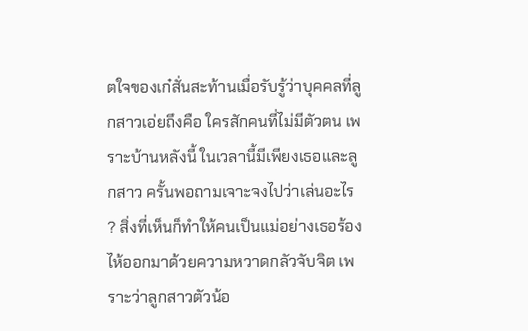ตใจของเก๋สั่นสะท้านเมื่อรับรู้ว่าบุคคลที่ลูกสาวเอ่ยถึงคือ ใครสักคนที่ไม่มีตัวตน เพราะบ้านหลังนี้ ในเวลานี้มีเพียงเธอและลูกสาว ครั้นพอถามเจาะจงไปว่าเล่นอะไร ? สิ่งที่เห็นก็ทำให้คนเป็นแม่อย่างเธอร้องไห้ออกมาด้วยความหวาดกลัวจับจิต เพราะว่าลูกสาวตัวน้อ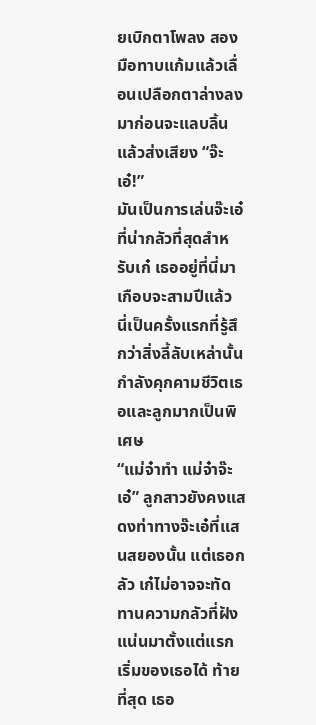ยเบิกตาโพลง สองมือทาบแก้มแล้วเลื่อนเปลือกตาล่างลงมาก่อนจะแลบลิ้นแล้วส่งเสียง “จ๊ะเอ๋!”
มันเป็นการเล่นจ๊ะเอ๋ที่น่ากลัวที่สุดสำหรับเก๋ เธออยู่ที่นี่มาเกือบจะสามปีแล้ว นี่เป็นครั้งแรกที่รู้สึกว่าสิ่งลี้ลับเหล่านั้นกำลังคุกคามชีวิตเธอและลูกมากเป็นพิเศษ
“แม่จ๋าทำ แม่จ๋าจ๊ะเอ๋” ลูกสาวยังคงแสดงท่าทางจ๊ะเอ๋ที่แสนสยองนั้น แต่เธอกลัว เก๋ไม่อาจจะทัดทานความกลัวที่ฝังแน่นมาตั้งแต่แรกเริ่มของเธอได้ ท้ายที่สุด เธอ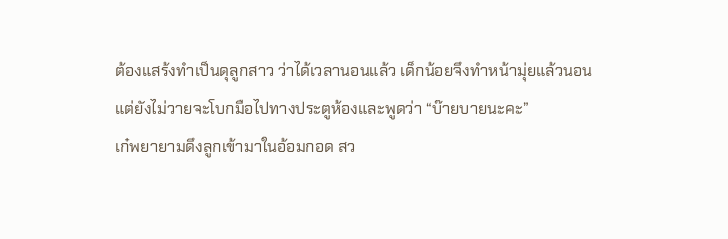ต้องแสร้งทำเป็นดุลูกสาว ว่าได้เวลานอนแล้ว เด็กน้อยจึงทำหน้ามุ่ยแล้วนอน แต่ยังไม่วายจะโบกมือไปทางประตูห้องและพูดว่า “บ๊ายบายนะคะ”
เก๋พยายามดึงลูกเข้ามาในอ้อมกอด สว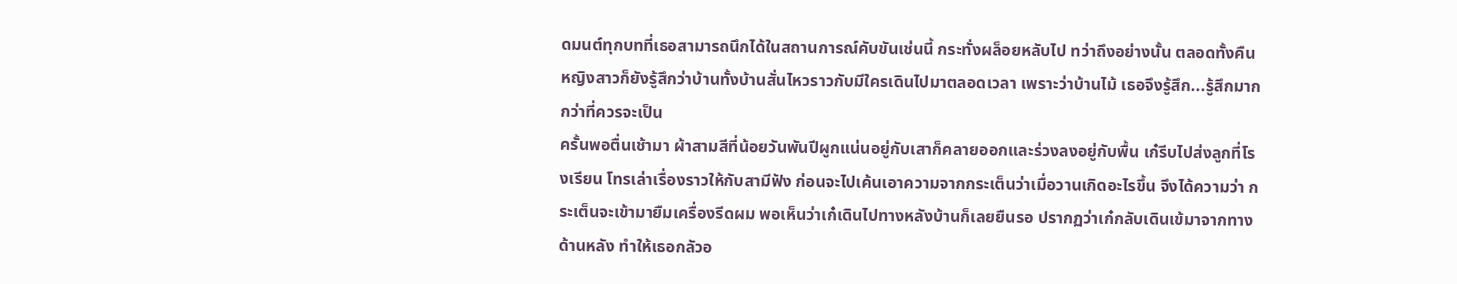ดมนต์ทุกบทที่เธอสามารถนึกได้ในสถานการณ์คับขันเช่นนี้ กระทั่งผล็อยหลับไป ทว่าถึงอย่างนั้น ตลอดทั้งคืน หญิงสาวก็ยังรู้สึกว่าบ้านทั้งบ้านสั่นไหวราวกับมีใครเดินไปมาตลอดเวลา เพราะว่าบ้านไม้ เธอจึงรู้สึก...รู้สึกมากกว่าที่ควรจะเป็น
ครั้นพอตื่นเช้ามา ผ้าสามสีที่น้อยวันพันปีผูกแน่นอยู่กับเสาก็คลายออกและร่วงลงอยู่กับพื้น เก๋รีบไปส่งลูกที่โรงเรียน โทรเล่าเรื่องราวให้กับสามีฟัง ก่อนจะไปเค้นเอาความจากกระเต็นว่าเมื่อวานเกิดอะไรขึ้น จึงได้ความว่า กระเต็นจะเข้ามายืมเครื่องรีดผม พอเห็นว่าเก๋เดินไปทางหลังบ้านก็เลยยืนรอ ปรากฏว่าเก๋กลับเดินเข้มาจากทางด้านหลัง ทำให้เธอกลัวอ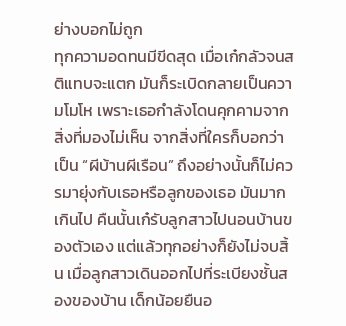ย่างบอกไม่ถูก
ทุกความอดทนมีขีดสุด เมื่อเก๋กลัวจนสติแทบจะแตก มันก็ระเบิดกลายเป็นความโมโห เพราะเธอกำลังโดนคุกคามจากสิ่งที่มองไม่เห็น จากสิ่งที่ใครก็บอกว่าเป็น “ผีบ้านผีเรือน” ถึงอย่างนั้นก็ไม่ควรมายุ่งกับเธอหรือลูกของเธอ มันมากเกินไป คืนนั้นเก๋รับลูกสาวไปนอนบ้านของตัวเอง แต่แล้วทุกอย่างก็ยังไม่จบสิ้น เมื่อลูกสาวเดินออกไปที่ระเบียงชั้นสองของบ้าน เด็กน้อยยืนอ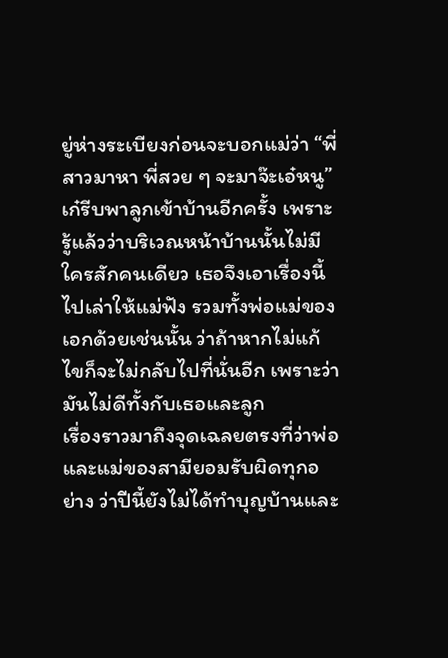ยู่ห่างระเบียงก่อนจะบอกแม่ว่า “พี่สาวมาหา พี่สวย ๆ จะมาจ๊ะเอ๋หนู”
เก๋รีบพาลูกเข้าบ้านอีกครั้ง เพราะรู้แล้วว่าบริเวณหน้าบ้านนั้นไม่มีใครสักคนเดียว เธอจึงเอาเรื่องนี้ไปเล่าให้แม่ฟัง รวมทั้งพ่อแม่ของเอกด้วยเช่นนั้น ว่าถ้าหากไม่แก้ไขก็จะไม่กลับไปที่นั่นอีก เพราะว่ามันไม่ดีทั้งกับเธอและลูก
เรื่องราวมาถึงจุดเฉลยตรงที่ว่าพ่อและแม่ของสามียอมรับผิดทุกอย่าง ว่าปีนี้ยังไม่ได้ทำบุญบ้านและ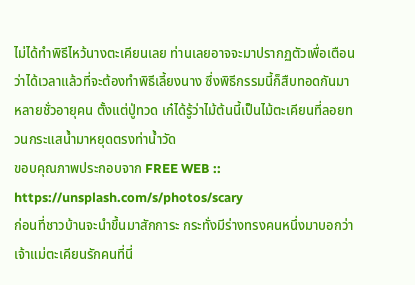ไม่ได้ทำพิธีไหว้นางตะเคียนเลย ท่านเลยอาจจะมาปรากฏตัวเพื่อเตือนว่าได้เวลาแล้วที่จะต้องทำพิธีเลี้ยงนาง ซึ่งพิธีกรรมนี้ก็สืบทอดกันมาหลายชั่วอายุคน ตั้งแต่ปู่ทวด เก๋ได้รู้ว่าไม้ต้นนี้เป็นไม้ตะเคียนที่ลอยทวนกระแสน้ำมาหยุดตรงท่าน้ำวัด
ขอบคุณภาพประกอบจาก FREE WEB :: https://unsplash.com/s/photos/scary
ก่อนที่ชาวบ้านจะนำขึ้นมาสักการะ กระทั่งมีร่างทรงคนหนึ่งมาบอกว่าเจ้าแม่ตะเคียนรักคนที่นี่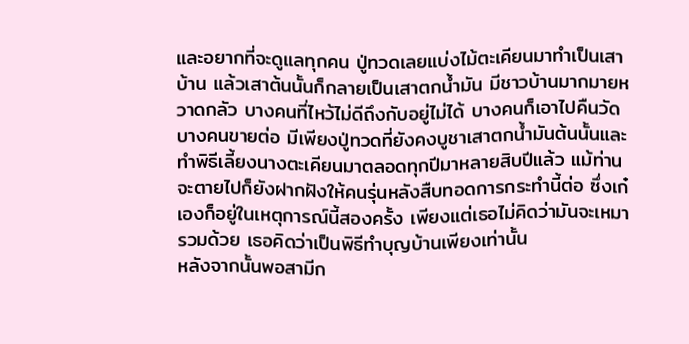และอยากที่จะดูแลทุกคน ปู่ทวดเลยแบ่งไม้ตะเคียนมาทำเป็นเสาบ้าน แล้วเสาต้นนั้นก็กลายเป็นเสาตกน้ำมัน มีชาวบ้านมากมายหวาดกลัว บางคนที่ไหว้ไม่ดีถึงกับอยู่ไม่ได้ บางคนก็เอาไปคืนวัด บางคนขายต่อ มีเพียงปู่ทวดที่ยังคงบูชาเสาตกน้ำมันต้นนั้นและทำพิธีเลี้ยงนางตะเคียนมาตลอดทุกปีมาหลายสิบปีแล้ว แม้ท่านจะตายไปก็ยังฝากฝังให้คนรุ่นหลังสืบทอดการกระทำนี้ต่อ ซึ่งเก๋เองก็อยู่ในเหตุการณ์นี้สองครั้ง เพียงแต่เธอไม่คิดว่ามันจะเหมารวมด้วย เธอคิดว่าเป็นพิธีทำบุญบ้านเพียงเท่านั้น
หลังจากนั้นพอสามีก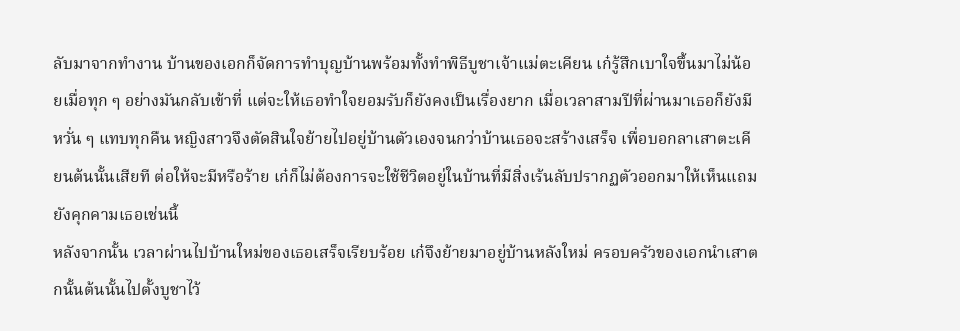ลับมาจากทำงาน บ้านของเอกก็จัดการทำบุญบ้านพร้อมทั้งทำพิธีบูชาเจ้าแม่ตะเคียน เก๋รู้สึกเบาใจขึ้นมาไม่น้อยเมื่อทุก ๆ อย่างมันกลับเข้าที่ แต่จะให้เธอทำใจยอมรับก็ยังคงเป็นเรื่องยาก เมื่อเวลาสามปีที่ผ่านมาเธอก็ยังมีหวั่น ๆ แทบทุกคืน หญิงสาวจึงตัดสินใจย้ายไปอยู่บ้านตัวเองจนกว่าบ้านเธอจะสร้างเสร็จ เพื่อบอกลาเสาตะเคียนต้นนั้นเสียที ต่อให้จะมีหรือร้าย เก๋ก็ไม่ต้องการจะใช้ชีวิตอยู่ในบ้านที่มีสิ่งเร้นลับปรากฏตัวออกมาให้เห็นแถมยังคุกคามเธอเช่นนี้
หลังจากนั้น เวลาผ่านไปบ้านใหม่ของเธอเสร็จเรียบร้อย เก๋จึงย้ายมาอยู่บ้านหลังใหม่ ครอบครัวของเอกนำเสาตกนั้นต้นนั้นไปตั้งบูชาไว้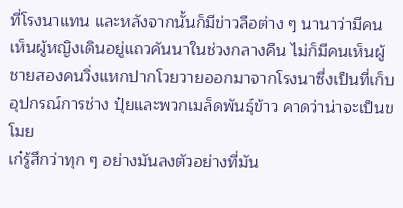ที่โรงนาแทน และหลังจากนั้นก็มีข่าวลือต่าง ๆ นานาว่ามีคนเห็นผู้หญิงเดินอยู่แถวคันนาในช่วงกลางคืน ไม่ก็มีคนเห็นผู้ชายสองคนวิ่งแหกปากโวยวายออกมาจากโรงนาซึ่งเป็นที่เก็บอุปกรณ์การช่าง ปุ๋ยและพวกเมล็ดพันธุ์ข้าว คาดว่าน่าจะเป็นขโมย
เก๋รู้สึกว่าทุก ๆ อย่างมันลงตัวอย่างที่มัน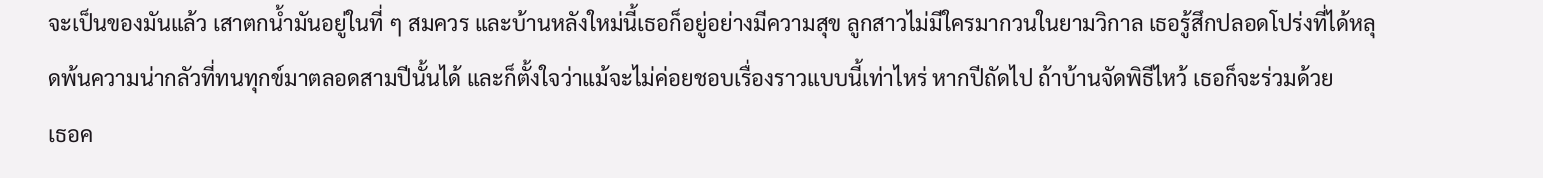จะเป็นของมันแล้ว เสาตกน้ำมันอยู่ในที่ ๆ สมควร และบ้านหลังใหม่นี้เธอก็อยู่อย่างมีความสุข ลูกสาวไม่มีใครมากวนในยามวิกาล เธอรู้สึกปลอดโปร่งที่ได้หลุดพ้นความน่ากลัวที่ทนทุกข์มาตลอดสามปีนั้นได้ และก็ตั้งใจว่าแม้จะไม่ค่อยชอบเรื่องราวแบบนี้เท่าไหร่ หากปีถัดไป ถ้าบ้านจัดพิธีไหว้ เธอก็จะร่วมด้วย
เธอค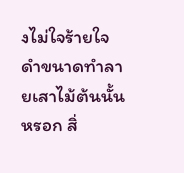งไม่ใจร้ายใจดำขนาดทำลายเสาไม้ต้นนั้นหรอก สิ่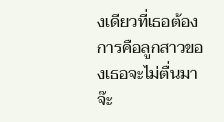งเดียวที่เธอต้องการคือลูกสาวของเธอจะไม่ตื่นมาจ๊ะ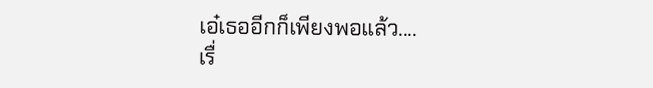เอ๋เธออีกก็เพียงพอแล้ว....
เรื่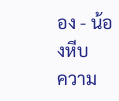อง - น้องหีบ
ความ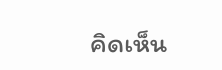คิดเห็น